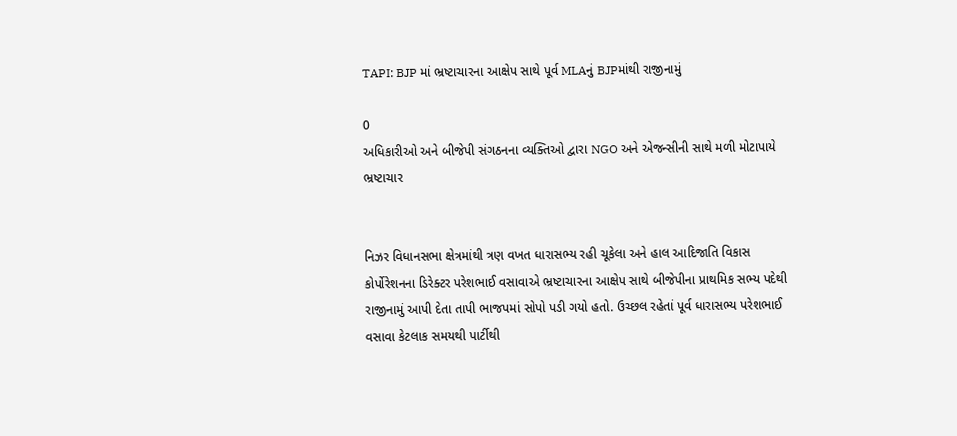TAPI: BJP માં ભ્રષ્ટાચારના આક્ષેપ સાથે પૂર્વ MLAનું BJPમાંથી રાજીનામું

0
અધિકારીઓ અને બીજેપી સંગઠનના વ્યક્તિઓ દ્વારા NGO અને એજન્સીની સાથે મળી મોટાપાયે ભ્રષ્ટાચાર


નિઝર વિધાનસભા ક્ષેત્રમાંથી ત્રણ વખત ધારાસભ્ય રહી ચૂકેલા અને હાલ આદિજાતિ વિકાસ કોર્પોરેશનના ડિરેક્ટર પરેશભાઈ વસાવાએ ભ્રષ્ટાચારના આક્ષેપ સાથે બીજેપીના પ્રાથમિક સભ્ય પદેથી રાજીનામું આપી દેતા તાપી ભાજપમાં સોપો પડી ગયો હતો. ઉચ્છલ રહેતાં પૂર્વ ધારાસભ્ય પરેશભાઈ વસાવા કેટલાક સમયથી પાર્ટીથી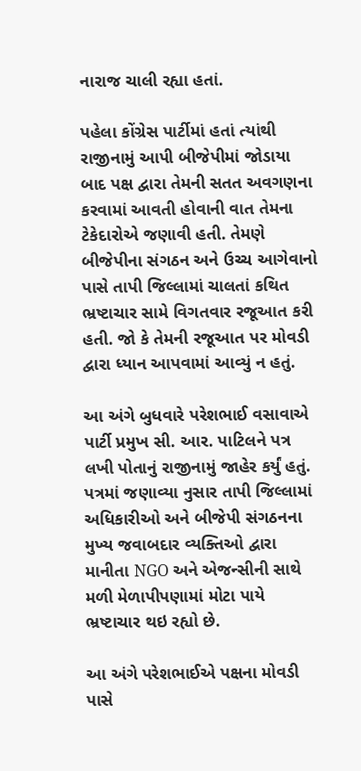નારાજ ચાલી રહ્યા હતાં.

પહેલા કોંગ્રેસ પાર્ટીમાં હતાં ત્યાંથી રાજીનામું આપી બીજેપીમાં જોડાયા બાદ પક્ષ દ્વારા તેમની સતત અવગણના કરવામાં આવતી હોવાની વાત તેમના ટેકેદારોએ જણાવી હતી. તેમણે બીજેપીના સંગઠન અને ઉચ્ચ આગેવાનો પાસે તાપી જિલ્લામાં ચાલતાં કથિત ભ્રષ્ટાચાર સામે વિગતવાર રજૂઆત કરી હતી. જો કે તેમની રજૂઆત પર મોવડી દ્વારા ધ્યાન આપવામાં આવ્યું ન હતું.

આ અંગે બુધવારે પરેશભાઈ વસાવાએ પાર્ટી પ્રમુખ સી. આર. પાટિલને પત્ર લખી પોતાનું રાજીનામું જાહેર કર્યું હતું. પત્રમાં જણાવ્યા નુસાર તાપી જિલ્લામાં અધિકારીઓ અને બીજેપી સંગઠનના મુખ્ય જવાબદાર વ્યક્તિઓ દ્વારા માનીતા NGO અને એજન્સીની સાથે મળી મેળાપીપણામાં મોટા પાયે ભ્રષ્ટાચાર થઇ રહ્યો છે.

આ અંગે પરેશભાઈએ પક્ષના મોવડી પાસે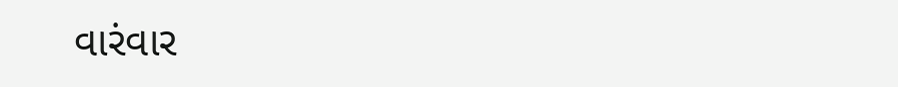વારંવાર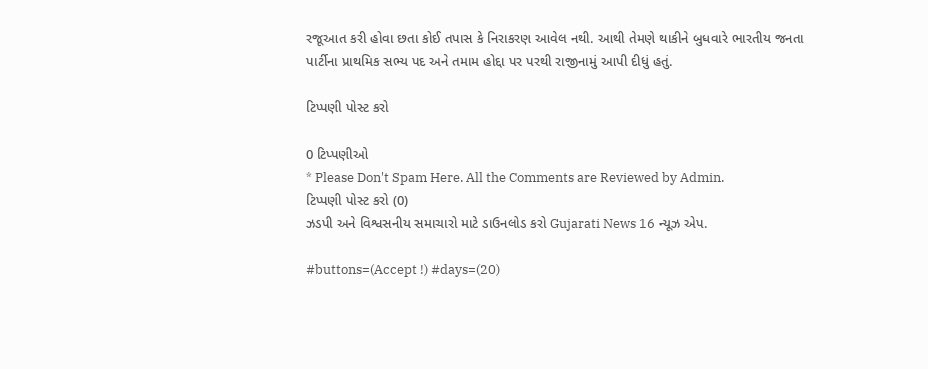રજૂઆત કરી હોવા છતા કોઈ તપાસ કે નિરાકરણ આવેલ નથી. આથી તેમણે થાકીને બુધવારે ભારતીય જનતા પાર્ટીના પ્રાથમિક સભ્ય પદ અને તમામ હોદ્દા પર પરથી રાજીનામું આપી દીધું હતું.

ટિપ્પણી પોસ્ટ કરો

0 ટિપ્પણીઓ
* Please Don't Spam Here. All the Comments are Reviewed by Admin.
ટિપ્પણી પોસ્ટ કરો (0)
ઝડપી અને વિશ્વસનીય સમાચારો માટે ડાઉનલોડ કરો Gujarati News 16 ન્યૂઝ એપ.

#buttons=(Accept !) #days=(20)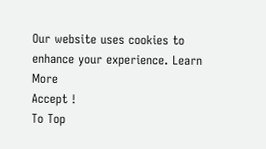Our website uses cookies to enhance your experience. Learn More
Accept !
To Top